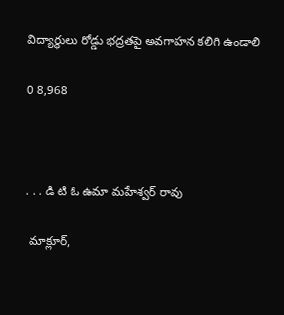విద్యార్థులు రోడ్డు భద్రతపై అవగాహన కలిగి ఉండాలి

0 8,968



. . . డి టి ఓ ఉమా మహేశ్వర్ రావు

 మాక్లూర్,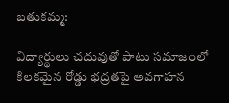బతుకమ్మ:

విద్యార్థులు చదువుతో పాటు సమాజంలో కిలకమైన రోడ్డు భద్రతపై అవగాహన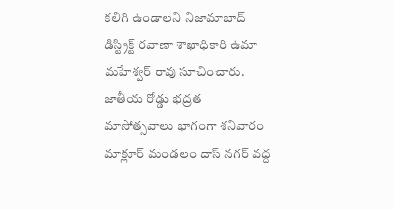కలిగి ఉండాలని నిజామాబాద్ డిస్ట్రిక్ట్ రవాణా శాఖాధికారి ఉమా మహేశ్వర్ రావు సూచించారు. జాతీయ రోడ్డు భద్రత మాసోత్సవాలు భాగంగా శనివారం మాక్లూర్ మండలం దాస్ నగర్ వద్ద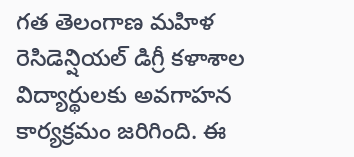గత తెలంగాణ మహిళ రెసిడెన్షియల్ డిగ్రీ కళాశాల విద్యార్థులకు అవగాహన కార్యక్రమం జరిగింది. ఈ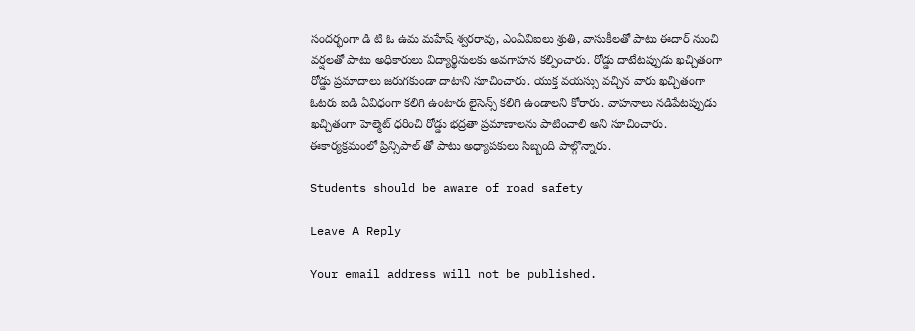సందర్భంగా డి టి ఓ ఉమ మహేష్ శ్వరరావు, ఎంఏవిఐలు శ్రుతి, వాసుకీలతో పాటు ఈదార్ నుంచి వర్షలతో పాటు అధికారులు విద్యార్థినులకు అవగాహన కల్పించారు. రోడ్డు దాటేటప్పుడు ఖచ్చితంగా రోడ్డు ప్రమాదాలు జరుగకుండా దాటాని సూచించారు. యుక్త వయస్సు వచ్చిన వారు ఖచ్చితంగా ఓటరు ఐడి ఏవిధంగా కలిగి ఉంటారు లైసెన్స్ కలిగి ఉండాలని కోరారు. వాహనాలు నడిపేటప్పుడు ఖచ్చితంగా హెల్మెట్ ధరించి రోడ్డు భద్రతా ప్రమాణాలను పాటించాలి అని సూచించారు. ఈకార్యక్రమంలో ప్రిన్సిపాల్ తో పాటు అధ్యాపకులు సిబ్బంది పాల్గొన్నారు.

Students should be aware of road safety

Leave A Reply

Your email address will not be published.